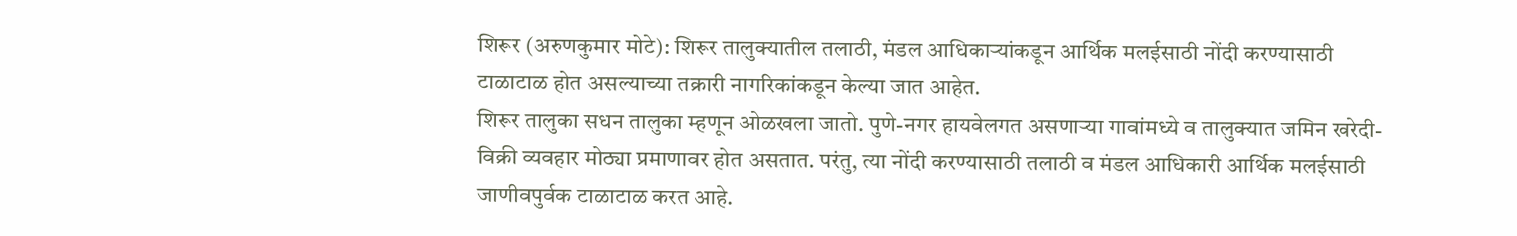शिरूर (अरुणकुमार मोटे): शिरूर तालुक्यातील तलाठी, मंडल आधिकाऱ्यांकडून आर्थिक मलईसाठी नोंदी करण्यासाठी टाळाटाळ होत असल्याच्या तक्रारी नागरिकांकडून केल्या जात आहेत.
शिरूर तालुका सधन तालुका म्हणून ओळखला जातो. पुणे-नगर हायवेलगत असणाऱ्या गावांमध्ये व तालुक्यात जमिन खरेदी-विक्री व्यवहार मोठ्या प्रमाणावर होत असतात. परंतु, त्या नोंदी करण्यासाठी तलाठी व मंडल आधिकारी आर्थिक मलईसाठी जाणीवपुर्वक टाळाटाळ करत आहे.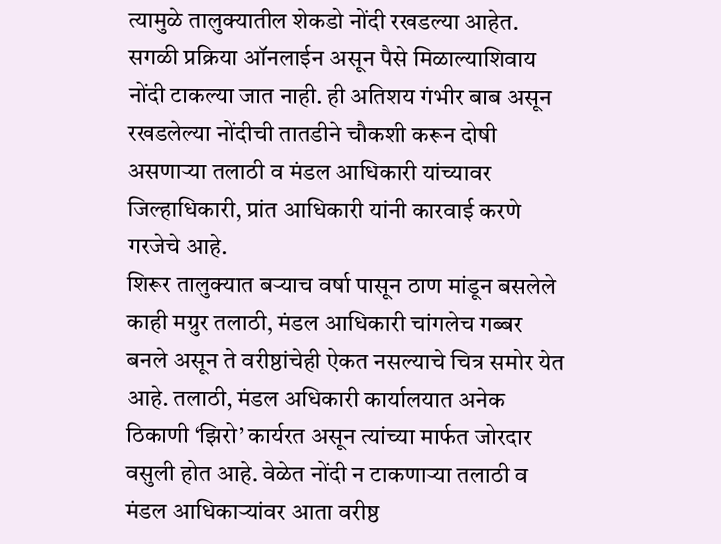त्यामुळे तालुक्यातील शेकडो नोंदी रखडल्या आहेत. सगळी प्रक्रिया ऑनलाईन असून पैसे मिळाल्याशिवाय नोंदी टाकल्या जात नाही. ही अतिशय गंभीर बाब असून रखडलेल्या नोंदीची तातडीने चौकशी करून दोषी असणाऱ्या तलाठी व मंडल आधिकारी यांच्यावर जिल्हाधिकारी, प्रांत आधिकारी यांनी कारवाई करणे गरजेचे आहे.
शिरूर तालुक्यात बऱ्याच वर्षा पासून ठाण मांडून बसलेले काही मग्रुर तलाठी, मंडल आधिकारी चांगलेच गब्बर बनले असून ते वरीष्ठांचेही ऐकत नसल्याचे चित्र समोर येत आहे. तलाठी, मंडल अधिकारी कार्यालयात अनेक ठिकाणी ‘झिरो’ कार्यरत असून त्यांच्या मार्फत जोरदार वसुली होत आहे. वेळेत नोंदी न टाकणाऱ्या तलाठी व मंडल आधिकाऱ्यांवर आता वरीष्ठ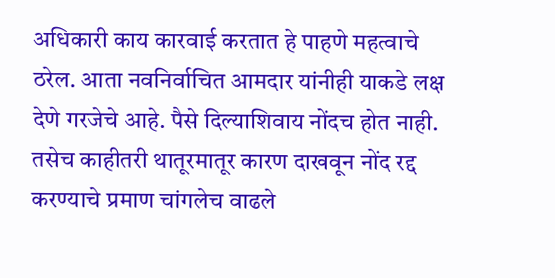अधिकारी काय कारवाई करतात हे पाहणे महत्वाचे ठरेल. आता नवनिर्वाचित आमदार यांनीही याकडे लक्ष देणे गरजेचे आहे. पैसे दिल्याशिवाय नोंदच होत नाही. तसेच काहीतरी थातूरमातूर कारण दाखवून नोंद रद्द करण्याचे प्रमाण चांगलेच वाढले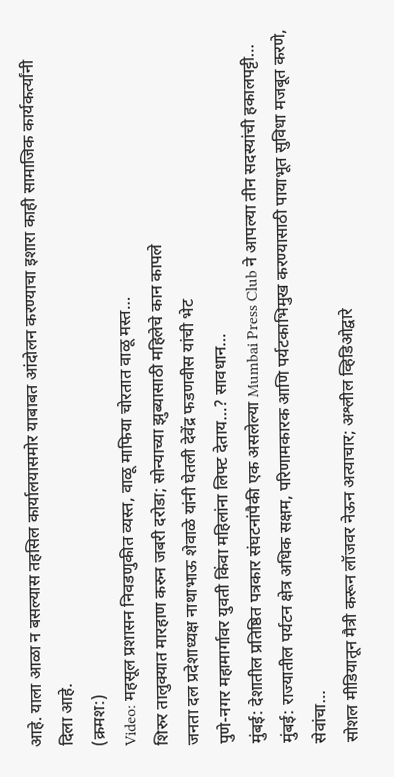आहे. याला आळा न बसल्यास तहसिल कार्यालयासमोर याबाबत आंदोलन करण्याचा इशारा काही सामाजिक कार्यकर्त्यांनी दिला आहे.
(क्रमश:)
Video: महसूल प्रशासन निवडणुकीत व्यस्त, वाळू माफिया चोरतात वाळू मस्त…
शिरुर तालुक्यात मारहाण करुन जबरी दरोडा; सोन्याच्या झुब्यासाठी महिलेचे कान कापले
जनता दल प्रदेशाध्यक्ष नाथाभाऊ शेवाळे यांनी घेतली देवेंद्र फडणवीस यांची भेट
पुणे-नगर महामार्गावर युवती किंवा महिलांना लिफ्ट देताय…? सावधान…
मुंबई: देशातील प्रतिष्ठित पत्रकार संघटनांपैकी एक असलेल्या Mumbai Press Club ने आपल्या तीन सदस्यांची हकालपट्टी…
मुंबई: राज्यातील पर्यटन क्षेत्र अधिक सक्षम, परिणामकारक आणि पर्यटकाभिमुख करण्यासाठी पायाभूत सुविधा मजबूत करणे, सेवांचा…
सोशल मीडियातून मैत्री करून लॉजवर नेऊन अत्याचार; अश्लील व्हिडिओद्वारे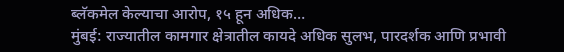ब्लॅकमेल केल्याचा आरोप, १५ हून अधिक…
मुंबई: राज्यातील कामगार क्षेत्रातील कायदे अधिक सुलभ, पारदर्शक आणि प्रभावी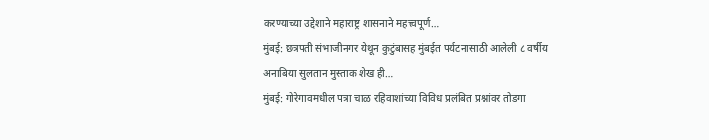करण्याच्या उद्देशाने महाराष्ट्र शासनाने महत्त्वपूर्ण…
मुंबई: छत्रपती संभाजीनगर येथून कुटुंबासह मुंबईत पर्यटनासाठी आलेली ८ वर्षीय अनाबिया सुलतान मुस्ताक शेख ही…
मुंबई: गोरेगावमधील पत्रा चाळ रहिवाशांच्या विविध प्रलंबित प्रश्नांवर तोडगा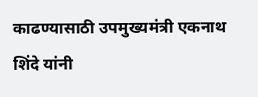काढण्यासाठी उपमुख्यमंत्री एकनाथ शिंदे यांनी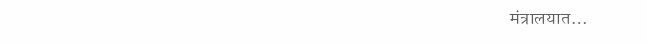मंत्रालयात…